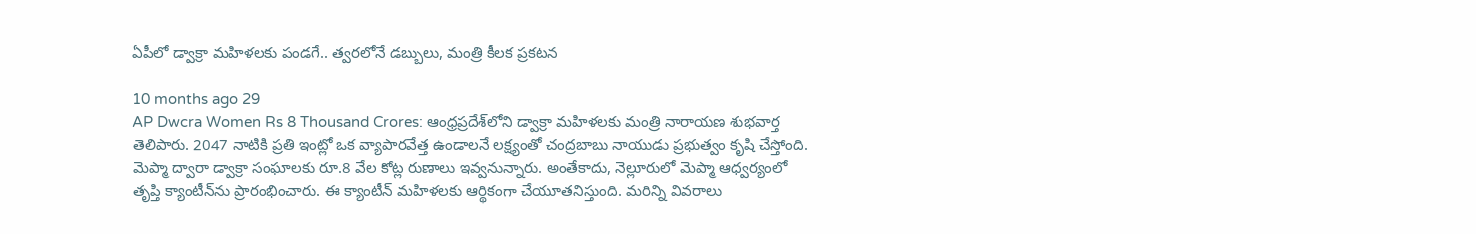ఏపీలో డ్వాక్రా మహిళలకు పండగే.. త్వరలోనే డబ్బులు, మంత్రి కీలక ప్రకటన

10 months ago 29
AP Dwcra Women Rs 8 Thousand Crores: ఆంధ్రప్రదేశ్‌లోని డ్వాక్రా మహిళలకు మంత్రి నారాయణ శుభవార్త తెలిపారు. 2047 నాటికి ప్రతి ఇంట్లో ఒక వ్యాపారవేత్త ఉండాలనే లక్ష్యంతో చంద్రబాబు నాయుడు ప్రభుత్వం కృషి చేస్తోంది. మెప్మా ద్వారా డ్వాక్రా సంఘాలకు రూ.8 వేల కోట్ల రుణాలు ఇవ్వనున్నారు. అంతేకాదు, నెల్లూరులో మెప్మా ఆధ్వర్యంలో తృప్తి క్యాంటీన్‌ను ప్రారంభించారు. ఈ క్యాంటీన్ మహిళలకు ఆర్థికంగా చేయూతనిస్తుంది. మరిన్ని వివరాలు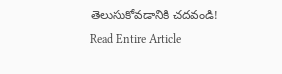తెలుసుకోవడానికి చదవండి!
Read Entire Article